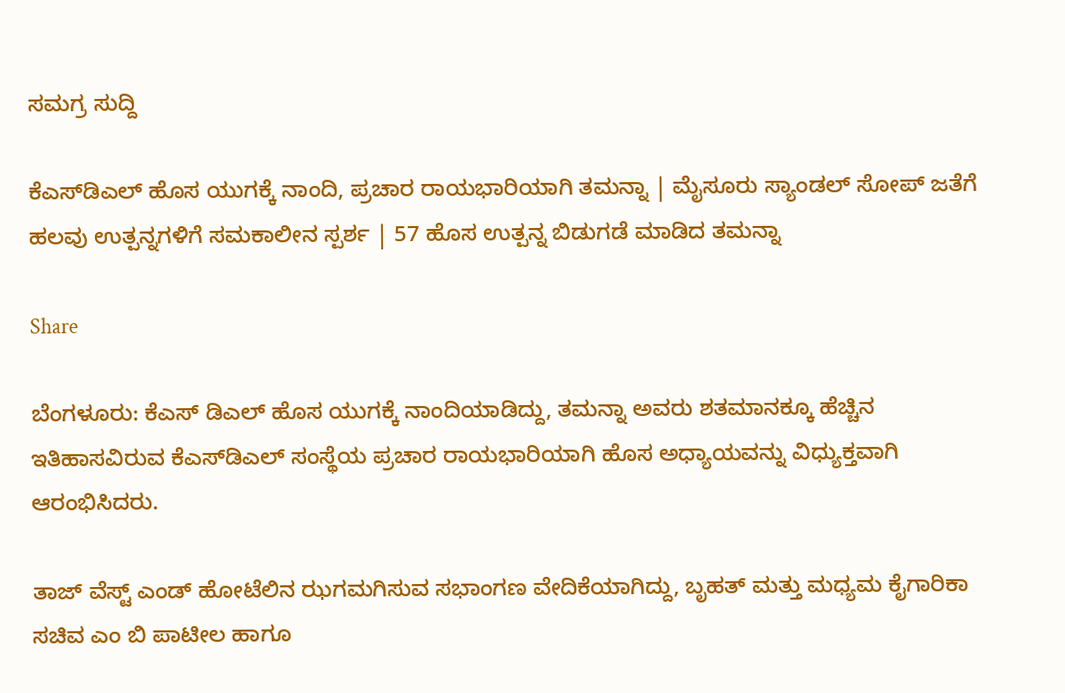ಸಮಗ್ರ ಸುದ್ದಿ

ಕೆಎಸ್‌ಡಿಎಲ್‌ ಹೊಸ ಯುಗಕ್ಕೆ ನಾಂದಿ, ಪ್ರಚಾರ ರಾಯಭಾರಿಯಾಗಿ ತಮನ್ನಾ | ಮೈಸೂರು ಸ್ಯಾಂಡಲ್‌ ಸೋಪ್‌ ಜತೆಗೆ ಹಲವು ಉತ್ಪನ್ನಗಳಿಗೆ ಸಮಕಾಲೀನ ಸ್ಪರ್ಶ | 57 ಹೊಸ ಉತ್ಪನ್ನ ಬಿಡುಗಡೆ ಮಾಡಿದ ತಮನ್ನಾ

Share

ಬೆಂಗಳೂರು: ಕೆಎಸ್ ಡಿಎಲ್ ಹೊಸ ಯುಗಕ್ಕೆ ನಾಂದಿಯಾಡಿದ್ದು, ತಮನ್ನಾ ಅವರು ಶತಮಾನಕ್ಕೂ ಹೆಚ್ಚಿನ ಇತಿಹಾಸವಿರುವ ಕೆಎಸ್‌ಡಿಎಲ್‌ ಸಂಸ್ಥೆಯ ಪ್ರಚಾರ ರಾಯಭಾರಿಯಾಗಿ ಹೊಸ ಅಧ್ಯಾಯವನ್ನು ವಿಧ್ಯುಕ್ತವಾಗಿ ಆರಂಭಿಸಿದರು.

ತಾಜ್‌ ವೆಸ್ಟ್‌ ಎಂಡ್‌ ಹೋಟೆಲಿನ ಝಗಮಗಿಸುವ ಸಭಾಂಗಣ ವೇದಿಕೆಯಾಗಿದ್ದು, ಬೃಹತ್‌ ಮತ್ತು ಮಧ್ಯಮ ಕೈಗಾರಿಕಾ ಸಚಿವ ಎಂ ಬಿ ಪಾಟೀಲ ಹಾಗೂ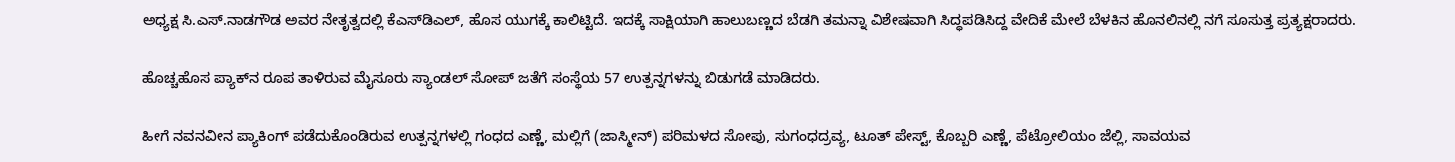ಅಧ್ಯಕ್ಷ ಸಿ.ಎಸ್.ನಾಡಗೌಡ ಅವರ ನೇತೃತ್ವದಲ್ಲಿ ಕೆಎಸ್‌ಡಿಎಲ್‌, ಹೊಸ ಯುಗಕ್ಕೆ ಕಾಲಿಟ್ಟಿದೆ. ಇದಕ್ಕೆ ಸಾಕ್ಷಿಯಾಗಿ ಹಾಲುಬಣ್ಣದ ಬೆಡಗಿ ತಮನ್ನಾ ವಿಶೇಷವಾಗಿ ಸಿದ್ಧಪಡಿಸಿದ್ದ ವೇದಿಕೆ‌ ಮೇಲೆ ಬೆಳಕಿನ ಹೊನಲಿನಲ್ಲಿ ನಗೆ ಸೂಸುತ್ತ ಪ್ರತ್ಯಕ್ಷರಾದರು.

ಹೊಚ್ಚಹೊಸ ಪ್ಯಾಕ್‌ನ ರೂಪ ತಾಳಿರುವ ಮೈಸೂರು ಸ್ಯಾಂಡಲ್‌ ಸೋಪ್‌ ಜತೆಗೆ ಸಂಸ್ಥೆಯ 57 ಉತ್ಪನ್ನಗಳನ್ನು ಬಿಡುಗಡೆ ಮಾಡಿದರು.

ಹೀಗೆ ನವನವೀನ ಪ್ಯಾಕಿಂಗ್‌ ಪಡೆದುಕೊಂಡಿರುವ ಉತ್ಪನ್ನಗಳಲ್ಲಿ ಗಂಧದ ಎಣ್ಣೆ, ಮಲ್ಲಿಗೆ (ಜಾಸ್ಮೀನ್) ಪರಿಮಳದ ಸೋಪು, ಸುಗಂಧದ್ರವ್ಯ, ಟೂತ್‌ ಪೇಸ್ಟ್‌, ಕೊಬ್ಬರಿ ಎಣ್ಣೆ, ಪೆಟ್ರೋಲಿಯಂ ಜೆಲ್ಲಿ, ಸಾವಯವ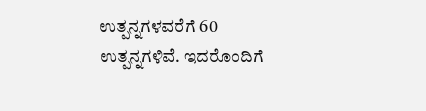ಉತ್ಪನ್ನಗಳವರೆಗೆ 60 ಉತ್ಪನ್ನಗಳಿವೆ. ಇದರೊಂದಿಗೆ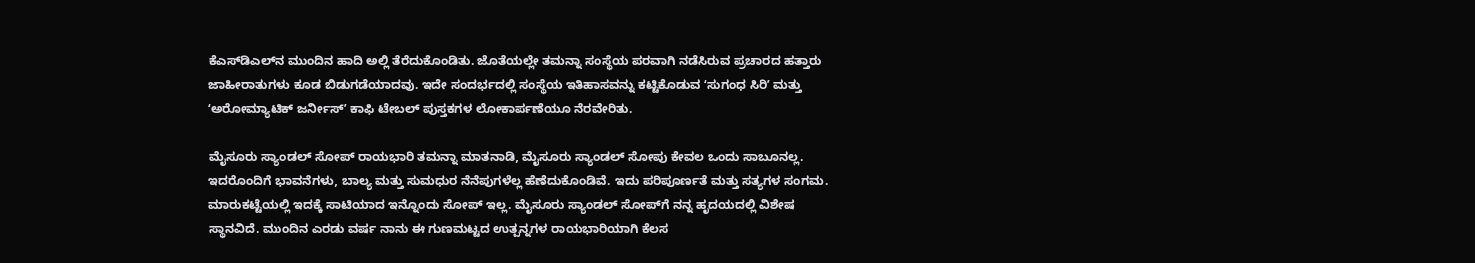ಕೆಎಸ್‌ಡಿಎಲ್‌ನ ಮುಂದಿನ ಹಾದಿ ಅಲ್ಲಿ ತೆರೆದುಕೊಂಡಿತು. ಜೊತೆಯಲ್ಲೇ ತಮನ್ನಾ ಸಂಸ್ಥೆಯ ಪರವಾಗಿ ನಡೆಸಿರುವ ಪ್ರಚಾರದ ಹತ್ತಾರು ಜಾಹೀರಾತುಗಳು ಕೂಡ ಬಿಡುಗಡೆಯಾದವು. ಇದೇ ಸಂದರ್ಭದಲ್ಲಿ ಸಂಸ್ಥೆಯ ಇತಿಹಾಸವನ್ನು ಕಟ್ಟಿಕೊಡುವ ʻಸುಗಂಧ ಸಿರಿʼ ಮತ್ತು ʻಅರೋಮ್ಯಾಟಿಕ್‌ ಜರ್ನೀಸ್ʼ ಕಾಫಿ ಟೇಬಲ್‌ ಪುಸ್ತಕಗಳ ಲೋಕಾರ್ಪಣೆಯೂ ನೆರವೇರಿತು.

ಮೈಸೂರು ಸ್ಯಾಂಡಲ್ ಸೋಪ್ ರಾಯಭಾರಿ ತಮನ್ನಾ ಮಾತನಾಡಿ, ಮೈಸೂರು ಸ್ಯಾಂಡಲ್‌ ಸೋಪು ಕೇವಲ ಒಂದು ಸಾಬೂನಲ್ಲ. ಇದರೊಂದಿಗೆ ಭಾವನೆಗಳು, ಬಾಲ್ಯ ಮತ್ತು ಸುಮಧುರ ನೆನೆಪುಗಳೆಲ್ಲ ಹೆಣೆದುಕೊಂಡಿವೆ. ಇದು ಪರಿಪೂರ್ಣತೆ ಮತ್ತು ಸತ್ಯಗಳ ಸಂಗಮ. ಮಾರುಕಟ್ಟೆಯಲ್ಲಿ ಇದಕ್ಕೆ ಸಾಟಿಯಾದ ಇನ್ನೊಂದು ಸೋಪ್‌ ಇಲ್ಲ. ಮೈಸೂರು ಸ್ಯಾಂಡಲ್‌ ಸೋಪ್‌ಗೆ ನನ್ನ ಹೃದಯದಲ್ಲಿ ವಿಶೇಷ ಸ್ಥಾನವಿದೆ. ಮುಂದಿನ ಎರಡು ವರ್ಷ ನಾನು ಈ ಗುಣಮಟ್ಟದ ಉತ್ಪನ್ನಗಳ ರಾಯಭಾರಿಯಾಗಿ ಕೆಲಸ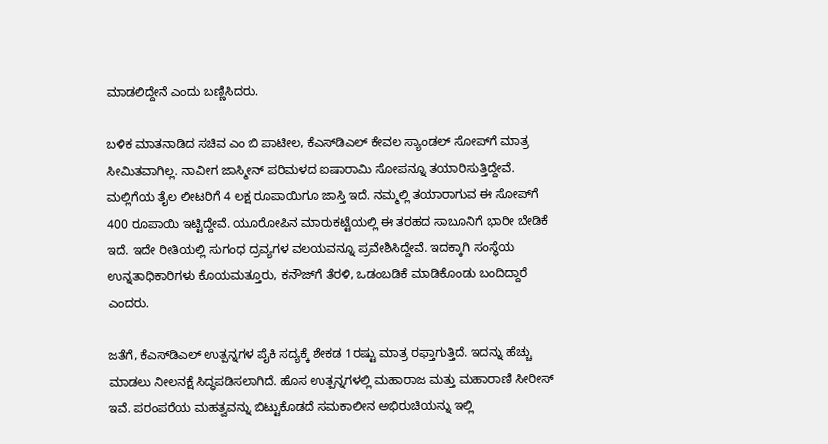ಮಾಡಲಿದ್ದೇನೆ ಎಂದು ಬಣ್ಣಿಸಿದರು.

ಬಳಿಕ ಮಾತನಾಡಿದ ಸಚಿವ ಎಂ ಬಿ ಪಾಟೀಲ, ಕೆಎಸ್‌ಡಿಎಲ್‌ ಕೇವಲ ಸ್ಯಾಂಡಲ್‌ ಸೋಪ್‌ಗೆ ಮಾತ್ರ ಸೀಮಿತವಾಗಿಲ್ಲ. ನಾವೀಗ ಜಾಸ್ಮೀನ್‌ ಪರಿಮಳದ ಐಷಾರಾಮಿ ಸೋಪನ್ನೂ ತಯಾರಿಸುತ್ತಿದ್ದೇವೆ. ಮಲ್ಲಿಗೆಯ ತೈಲ ಲೀಟರಿಗೆ 4 ಲಕ್ಷ ರೂಪಾಯಿಗೂ ಜಾಸ್ತಿ ಇದೆ. ನಮ್ಮಲ್ಲಿ ತಯಾರಾಗುವ ಈ ಸೋಪ್‌ಗೆ 400 ರೂಪಾಯಿ ಇಟ್ಟಿದ್ದೇವೆ. ಯೂರೋಪಿನ ಮಾರುಕಟ್ಟೆಯಲ್ಲಿ ಈ ತರಹದ ಸಾಬೂನಿಗೆ ಭಾರೀ ಬೇಡಿಕೆ ಇದೆ. ಇದೇ ರೀತಿಯಲ್ಲಿ ಸುಗಂಧ ದ್ರವ್ಯಗಳ ವಲಯವನ್ನೂ ಪ್ರವೇಶಿಸಿದ್ದೇವೆ. ಇದಕ್ಕಾಗಿ ಸಂಸ್ಥೆಯ ಉನ್ನತಾಧಿಕಾರಿಗಳು ಕೊಯಮತ್ತೂರು, ಕನೌಜ್‌ಗೆ ತೆರಳಿ, ಒಡಂಬಡಿಕೆ ಮಾಡಿಕೊಂಡು ಬಂದಿದ್ದಾರೆ ಎಂದರು.

ಜತೆಗೆ, ಕೆಎಸ್‌ಡಿಎಲ್‌ ಉತ್ಪನ್ನಗಳ ಪೈಕಿ ಸದ್ಯಕ್ಕೆ ಶೇಕಡ 1ರಷ್ಟು ಮಾತ್ರ ರಫ್ತಾಗುತ್ತಿದೆ. ಇದನ್ನು ಹೆಚ್ಚು ಮಾಡಲು ನೀಲನಕ್ಷೆ ಸಿದ್ಧಪಡಿಸಲಾಗಿದೆ. ಹೊಸ ಉತ್ಪನ್ನಗಳಲ್ಲಿ ಮಹಾರಾಜ ಮತ್ತು ಮಹಾರಾಣಿ ಸೀರೀಸ್‌ ಇವೆ. ಪರಂಪರೆಯ ಮಹತ್ವವನ್ನು ಬಿಟ್ಟುಕೊಡದೆ ಸಮಕಾಲೀನ ಅಭಿರುಚಿಯನ್ನು ಇಲ್ಲಿ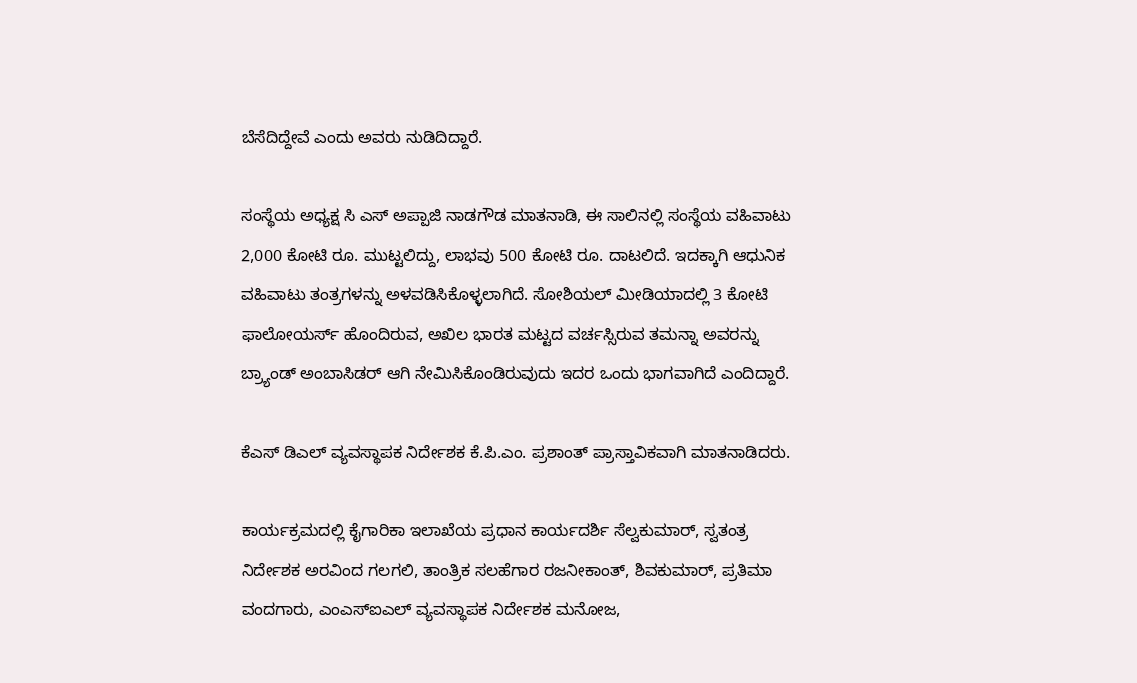ಬೆಸೆದಿದ್ದೇವೆ ಎಂದು ಅವರು ನುಡಿದಿದ್ದಾರೆ.

ಸಂಸ್ಥೆಯ ಅಧ್ಯಕ್ಷ ಸಿ ಎಸ್‌ ಅಪ್ಪಾಜಿ ನಾಡಗೌಡ ಮಾತನಾಡಿ, ಈ ಸಾಲಿನಲ್ಲಿ ಸಂಸ್ಥೆಯ ವಹಿವಾಟು 2,000 ಕೋಟಿ ರೂ. ಮುಟ್ಟಲಿದ್ದು, ಲಾಭವು 500 ಕೋಟಿ ರೂ. ದಾಟಲಿದೆ. ಇದಕ್ಕಾಗಿ ಆಧುನಿಕ ವಹಿವಾಟು ತಂತ್ರಗಳನ್ನು ಅಳವಡಿಸಿಕೊಳ್ಳಲಾಗಿದೆ. ಸೋಶಿಯಲ್‌ ಮೀಡಿಯಾದಲ್ಲಿ 3 ಕೋಟಿ ಫಾಲೋಯರ್ಸ್‌ ಹೊಂದಿರುವ, ಅಖಿಲ ಭಾರತ ಮಟ್ಟದ ವರ್ಚಸ್ಸಿರುವ ತಮನ್ನಾ ಅವರನ್ನು ಬ್ರ್ಯಾಂಡ್‌ ಅಂಬಾಸಿಡರ್‌ ಆಗಿ ನೇಮಿಸಿಕೊಂಡಿರುವುದು ಇದರ ಒಂದು ಭಾಗವಾಗಿದೆ ಎಂದಿದ್ದಾರೆ.

ಕೆಎಸ್ ಡಿಎಲ್ ವ್ಯವಸ್ಥಾಪಕ ನಿರ್ದೇಶಕ ಕೆ.ಪಿ.ಎಂ. ಪ್ರಶಾಂತ್‌ ಪ್ರಾಸ್ತಾವಿಕವಾಗಿ‌ ಮಾತನಾಡಿದರು.

ಕಾರ್ಯಕ್ರಮದಲ್ಲಿ ಕೈಗಾರಿಕಾ ಇಲಾಖೆಯ ಪ್ರಧಾನ ಕಾರ್ಯದರ್ಶಿ ಸೆಲ್ವಕುಮಾರ್‌, ಸ್ವತಂತ್ರ ನಿರ್ದೇಶಕ ಅರವಿಂದ ಗಲಗಲಿ, ತಾಂತ್ರಿಕ ಸಲಹೆಗಾರ ರಜನೀಕಾಂತ್‌, ಶಿವಕುಮಾರ್‌, ಪ್ರತಿಮಾ ವಂದಗಾರು, ಎಂಎಸ್ಐಎಲ್ ವ್ಯವಸ್ಥಾಪಕ ನಿರ್ದೇಶಕ ಮನೋಜ,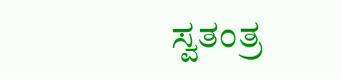ಸ್ವತಂತ್ರ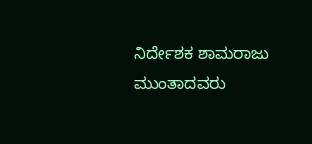ನಿರ್ದೇಶಕ ಶಾಮರಾಜು ಮುಂತಾದವರು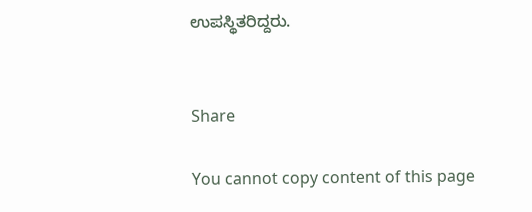ಉಪಸ್ಥಿತರಿದ್ದರು.


Share

You cannot copy content of this page